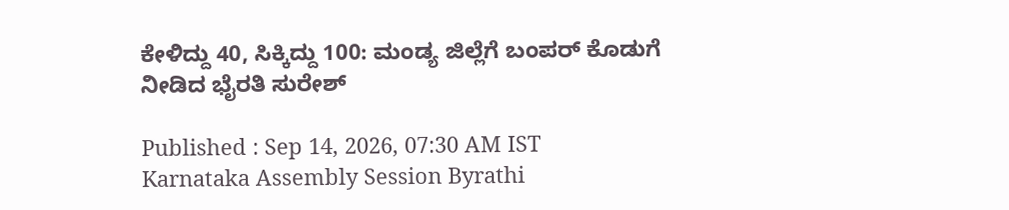ಕೇಳಿದ್ದು 40, ಸಿಕ್ಕಿದ್ದು 100: ಮಂಡ್ಯ ಜಿಲ್ಲೆಗೆ ಬಂಪರ್ ಕೊಡುಗೆ ನೀಡಿದ ಭೈರತಿ ಸುರೇಶ್

Published : Sep 14, 2026, 07:30 AM IST
Karnataka Assembly Session Byrathi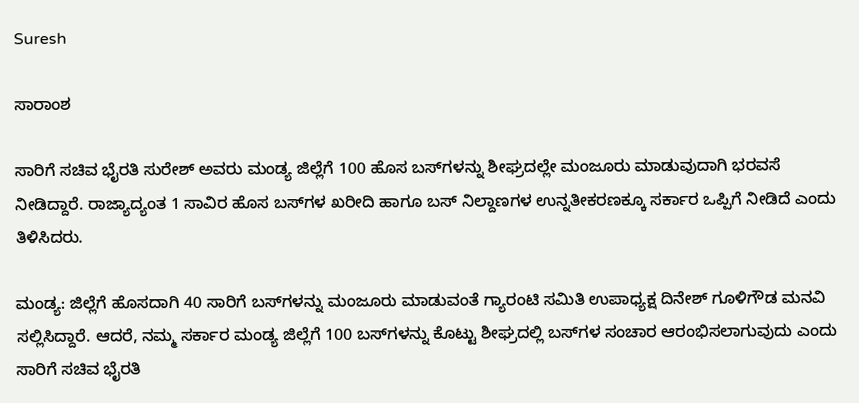Suresh

ಸಾರಾಂಶ

ಸಾರಿಗೆ ಸಚಿವ ಭೈರತಿ ಸುರೇಶ್ ಅವರು ಮಂಡ್ಯ ಜಿಲ್ಲೆಗೆ 100 ಹೊಸ ಬಸ್‌ಗಳನ್ನು ಶೀಘ್ರದಲ್ಲೇ ಮಂಜೂರು ಮಾಡುವುದಾಗಿ ಭರವಸೆ ನೀಡಿದ್ದಾರೆ. ರಾಜ್ಯಾದ್ಯಂತ 1 ಸಾವಿರ ಹೊಸ ಬಸ್‌ಗಳ ಖರೀದಿ ಹಾಗೂ ಬಸ್ ನಿಲ್ದಾಣಗಳ ಉನ್ನತೀಕರಣಕ್ಕೂ ಸರ್ಕಾರ ಒಪ್ಪಿಗೆ ನೀಡಿದೆ ಎಂದು ತಿಳಿಸಿದರು.

ಮಂಡ್ಯ: ಜಿಲ್ಲೆಗೆ ಹೊಸದಾಗಿ 40 ಸಾರಿಗೆ ಬಸ್‌ಗಳನ್ನು ಮಂಜೂರು ಮಾಡುವಂತೆ ಗ್ಯಾರಂಟಿ ಸಮಿತಿ ಉಪಾಧ್ಯಕ್ಷ ದಿನೇಶ್ ಗೂಳಿಗೌಡ ಮನವಿ ಸಲ್ಲಿಸಿದ್ದಾರೆ. ಆದರೆ, ನಮ್ಮ ಸರ್ಕಾರ ಮಂಡ್ಯ ಜಿಲ್ಲೆಗೆ 100 ಬಸ್‌ಗಳನ್ನು ಕೊಟ್ಟು ಶೀಘ್ರದಲ್ಲಿ ಬಸ್‌ಗಳ ಸಂಚಾರ ಆರಂಭಿಸಲಾಗುವುದು ಎಂದು ಸಾರಿಗೆ ಸಚಿವ ಭೈರತಿ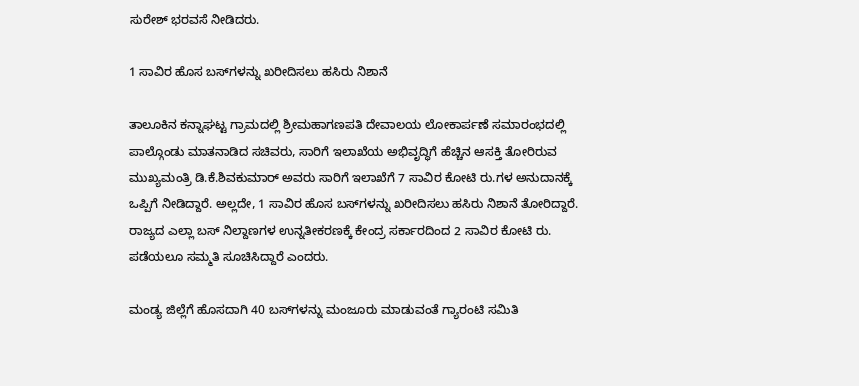ಸುರೇಶ್ ಭರವಸೆ ನೀಡಿದರು.

1 ಸಾವಿರ ಹೊಸ ಬಸ್‌ಗಳನ್ನು ಖರೀದಿಸಲು ಹಸಿರು ನಿಶಾನೆ

ತಾಲೂಕಿನ ಕನ್ನಾಘಟ್ಟ ಗ್ರಾಮದಲ್ಲಿ ಶ್ರೀಮಹಾಗಣಪತಿ ದೇವಾಲಯ ಲೋಕಾರ್ಪಣೆ ಸಮಾರಂಭದಲ್ಲಿ ಪಾಲ್ಗೊಂಡು ಮಾತನಾಡಿದ ಸಚಿವರು, ಸಾರಿಗೆ ಇಲಾಖೆಯ ಅಭಿವೃದ್ಧಿಗೆ ಹೆಚ್ಚಿನ ಆಸಕ್ತಿ ತೋರಿರುವ ಮುಖ್ಯಮಂತ್ರಿ ಡಿ.ಕೆ.ಶಿವಕುಮಾರ್ ಅವರು ಸಾರಿಗೆ ಇಲಾಖೆಗೆ 7 ಸಾವಿರ ಕೋಟಿ ರು.ಗಳ ಅನುದಾನಕ್ಕೆ ಒಪ್ಪಿಗೆ ನೀಡಿದ್ದಾರೆ. ಅಲ್ಲದೇ, 1 ಸಾವಿರ ಹೊಸ ಬಸ್‌ಗಳನ್ನು ಖರೀದಿಸಲು ಹಸಿರು ನಿಶಾನೆ ತೋರಿದ್ದಾರೆ. ರಾಜ್ಯದ ಎಲ್ಲಾ ಬಸ್ ನಿಲ್ದಾಣಗಳ ಉನ್ನತೀಕರಣಕ್ಕೆ ಕೇಂದ್ರ ಸರ್ಕಾರದಿಂದ 2 ಸಾವಿರ ಕೋಟಿ ರು. ಪಡೆಯಲೂ ಸಮ್ಮತಿ ಸೂಚಿಸಿದ್ದಾರೆ ಎಂದರು.

ಮಂಡ್ಯ ಜಿಲ್ಲೆಗೆ ಹೊಸದಾಗಿ 40 ಬಸ್‌ಗಳನ್ನು ಮಂಜೂರು ಮಾಡುವಂತೆ ಗ್ಯಾರಂಟಿ ಸಮಿತಿ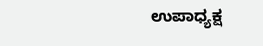ಉಪಾಧ್ಯಕ್ಷ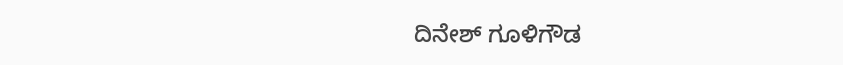ದಿನೇಶ್ ಗೂಳಿಗೌಡ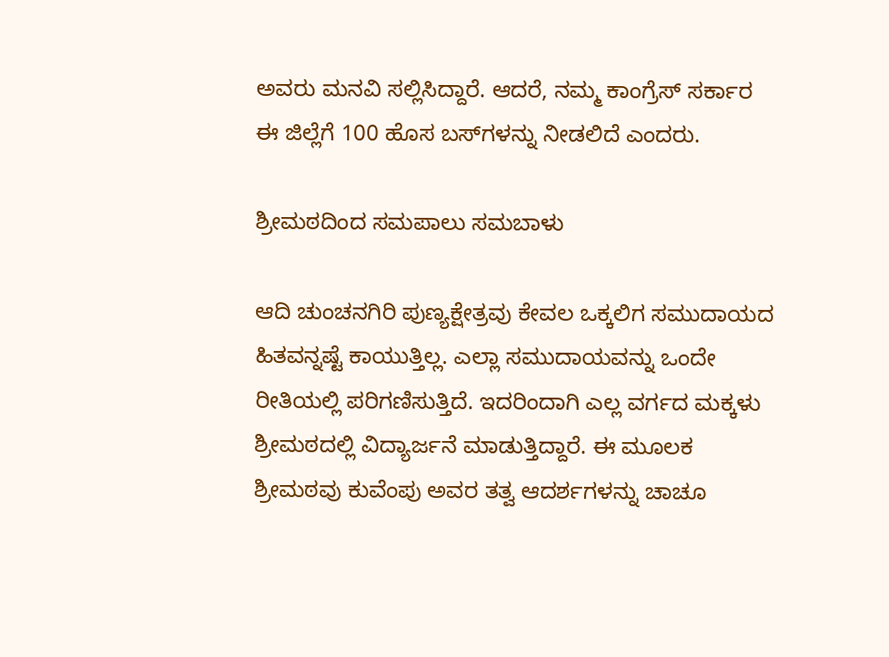ಅವರು ಮನವಿ ಸಲ್ಲಿಸಿದ್ದಾರೆ. ಆದರೆ, ನಮ್ಮ ಕಾಂಗ್ರೆಸ್ ಸರ್ಕಾರ ಈ ಜಿಲ್ಲೆಗೆ 100 ಹೊಸ ಬಸ್‌ಗಳನ್ನು ನೀಡಲಿದೆ ಎಂದರು.

ಶ್ರೀಮಠದಿಂದ ಸಮಪಾಲು ಸಮಬಾಳು

ಆದಿ ಚುಂಚನಗಿರಿ ಪುಣ್ಯಕ್ಷೇತ್ರವು ಕೇವಲ ಒಕ್ಕಲಿಗ ಸಮುದಾಯದ ಹಿತವನ್ನಷ್ಟೆ ಕಾಯುತ್ತಿಲ್ಲ. ಎಲ್ಲಾ ಸಮುದಾಯವನ್ನು ಒಂದೇ ರೀತಿಯಲ್ಲಿ ಪರಿಗಣಿಸುತ್ತಿದೆ. ಇದರಿಂದಾಗಿ ಎಲ್ಲ ವರ್ಗದ ಮಕ್ಕಳು ಶ್ರೀಮಠದಲ್ಲಿ ವಿದ್ಯಾರ್ಜನೆ ಮಾಡುತ್ತಿದ್ದಾರೆ. ಈ ಮೂಲಕ ಶ್ರೀಮಠವು ಕುವೆಂಪು ಅವರ ತತ್ವ ಆದರ್ಶಗಳನ್ನು ಚಾಚೂ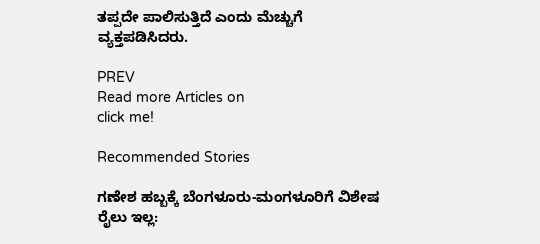ತಪ್ಪದೇ ಪಾಲಿಸುತ್ತಿದೆ ಎಂದು ಮೆಚ್ಚುಗೆ ವ್ಯಕ್ತಪಡಿಸಿದರು.

PREV
Read more Articles on
click me!

Recommended Stories

ಗಣೇಶ ಹಬ್ಬಕ್ಕೆ ಬೆಂಗಳೂರು-ಮಂಗಳೂರಿಗೆ ವಿಶೇಷ ರೈಲು ಇಲ್ಲ: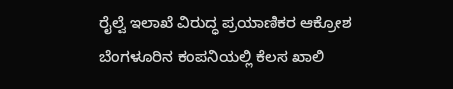ರೈಲ್ವೆ ಇಲಾಖೆ ವಿರುದ್ಧ ಪ್ರಯಾಣಿಕರ ಆಕ್ರೋಶ
ಬೆಂಗಳೂರಿನ ಕಂಪನಿಯಲ್ಲಿ ಕೆಲಸ ಖಾಲಿ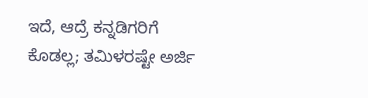ಇದೆ, ಆದ್ರೆ ಕನ್ನಡಿಗರಿಗೆ ಕೊಡಲ್ಲ; ತಮಿಳರಷ್ಟೇ ಅರ್ಜಿ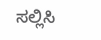ಸಲ್ಲಿಸಿ